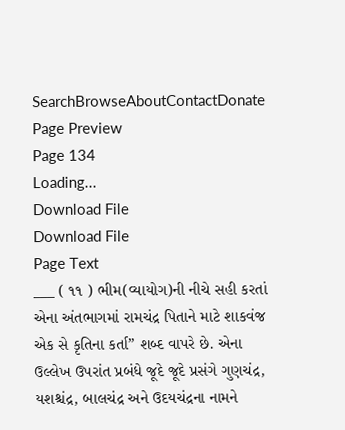SearchBrowseAboutContactDonate
Page Preview
Page 134
Loading...
Download File
Download File
Page Text
___ ( ૧૧ ) ભીમ(વ્યાયોગ)ની નીચે સહી કરતાં એના અંતભાગમાં રામચંદ્ર પિતાને માટે શાકવંજ એક સે કૃતિના કર્તા” શબ્દ વાપરે છે. એના ઉલ્લેખ ઉપરાંત પ્રબંધે જૂદે જૂદે પ્રસંગે ગુણચંદ્ર, યશશ્ચંદ્ર, બાલચંદ્ર અને ઉદયચંદ્રના નામને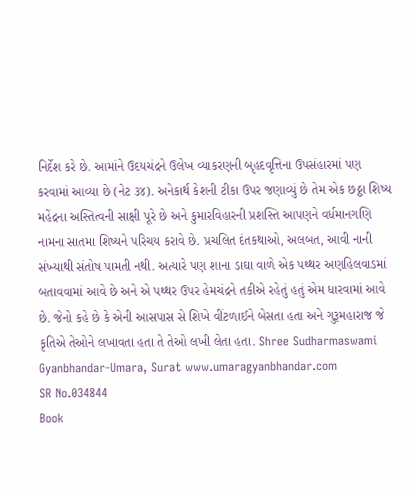નિર્દેશ કરે છે. આમાંને ઉદયચંદ્રને ઉલેખ વ્યાકરણની બૃહદવૃત્તિના ઉપસંહારમાં પણ કરવામાં આવ્યા છે (નેટ ૩૪). અનેકાર્થ કેશની ટીકા ઉપર જણાવ્યું છે તેમ એક છઠ્ઠા શિષ્ય મહેંદ્રના અસ્તિત્વની સાક્ષી પૂરે છે અને કુમારવિહારની પ્રશસ્તિ આપણને વર્ધમાનગણિ નામના સાતમા શિષ્યને પરિચય કરાવે છે. પ્રચલિત દંતકથાઓ, અલબત, આવી નાની સંખ્યાથી સંતોષ પામતી નથી. અત્યારે પણ શાના ડાઘા વાળે એક પથ્થર અણહિલવાડમાં બતાવવામાં આવે છે અને એ પથ્થર ઉપર હેમચંદ્રને તકીએ રહેતું હતું એમ ધારવામાં આવે છે. જેનો કહે છે કે એની આસપાસ સે શિખે વીંટળાઈને બેસતા હતા અને ગુરૂમહારાજ જે કૃતિએ તેઓને લખાવતા હતા તે તેઓ લખી લેતા હતા. Shree Sudharmaswami Gyanbhandar-Umara, Surat www.umaragyanbhandar.com
SR No.034844
Book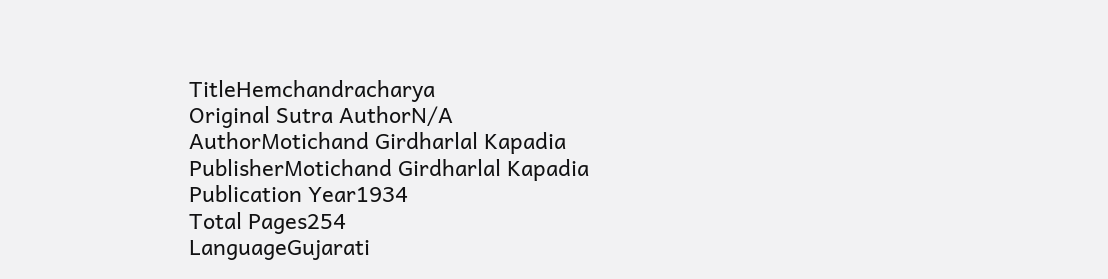TitleHemchandracharya
Original Sutra AuthorN/A
AuthorMotichand Girdharlal Kapadia
PublisherMotichand Girdharlal Kapadia
Publication Year1934
Total Pages254
LanguageGujarati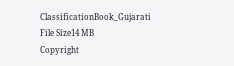ClassificationBook_Gujarati
File Size14 MB
Copyright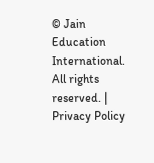© Jain Education International. All rights reserved. | Privacy Policy